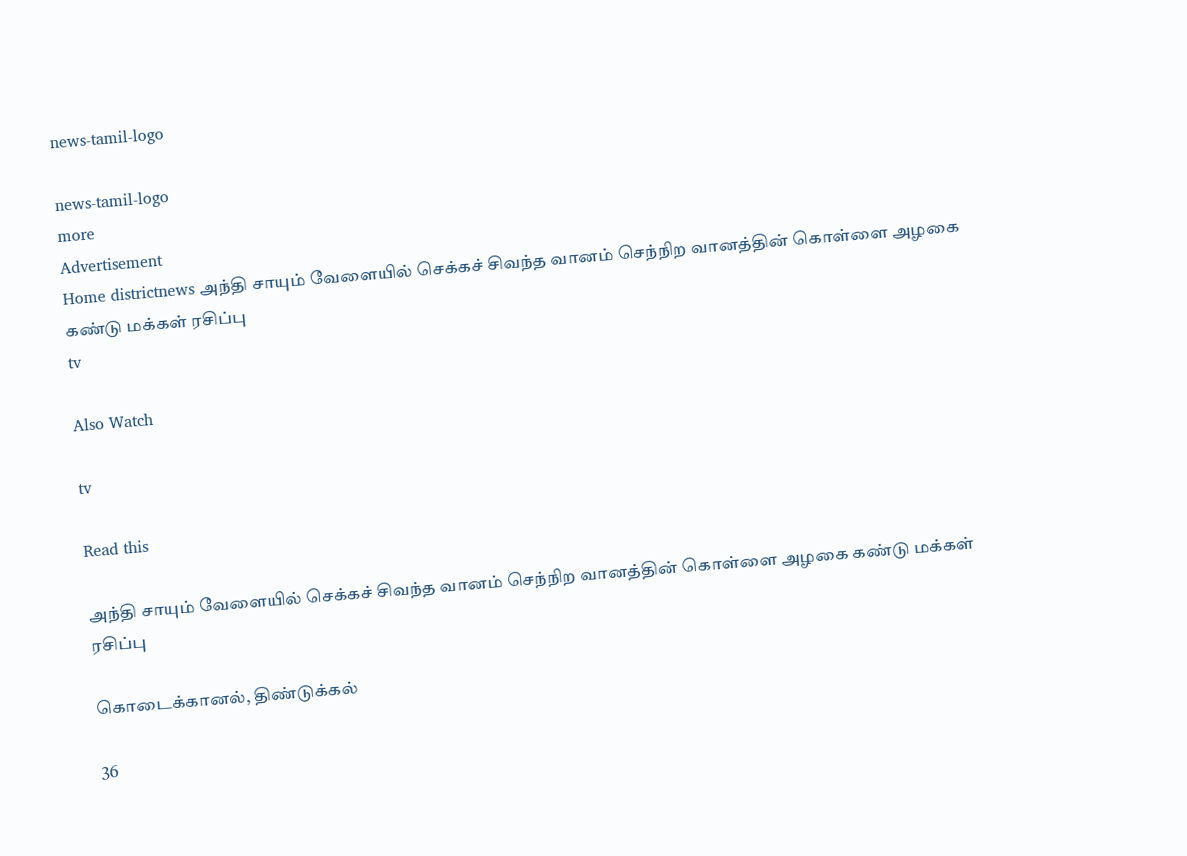news-tamil-logo

news-tamil-logo
more
Advertisement
Home districtnews அந்தி சாயும் வேளையில் செக்கச் சிவந்த வானம் செந்நிற வானத்தின் கொள்ளை அழகை கண்டு மக்கள் ரசிப்பு
tv

Also Watch

tv

Read this

அந்தி சாயும் வேளையில் செக்கச் சிவந்த வானம் செந்நிற வானத்தின் கொள்ளை அழகை கண்டு மக்கள் ரசிப்பு

கொடைக்கானல், திண்டுக்கல்

36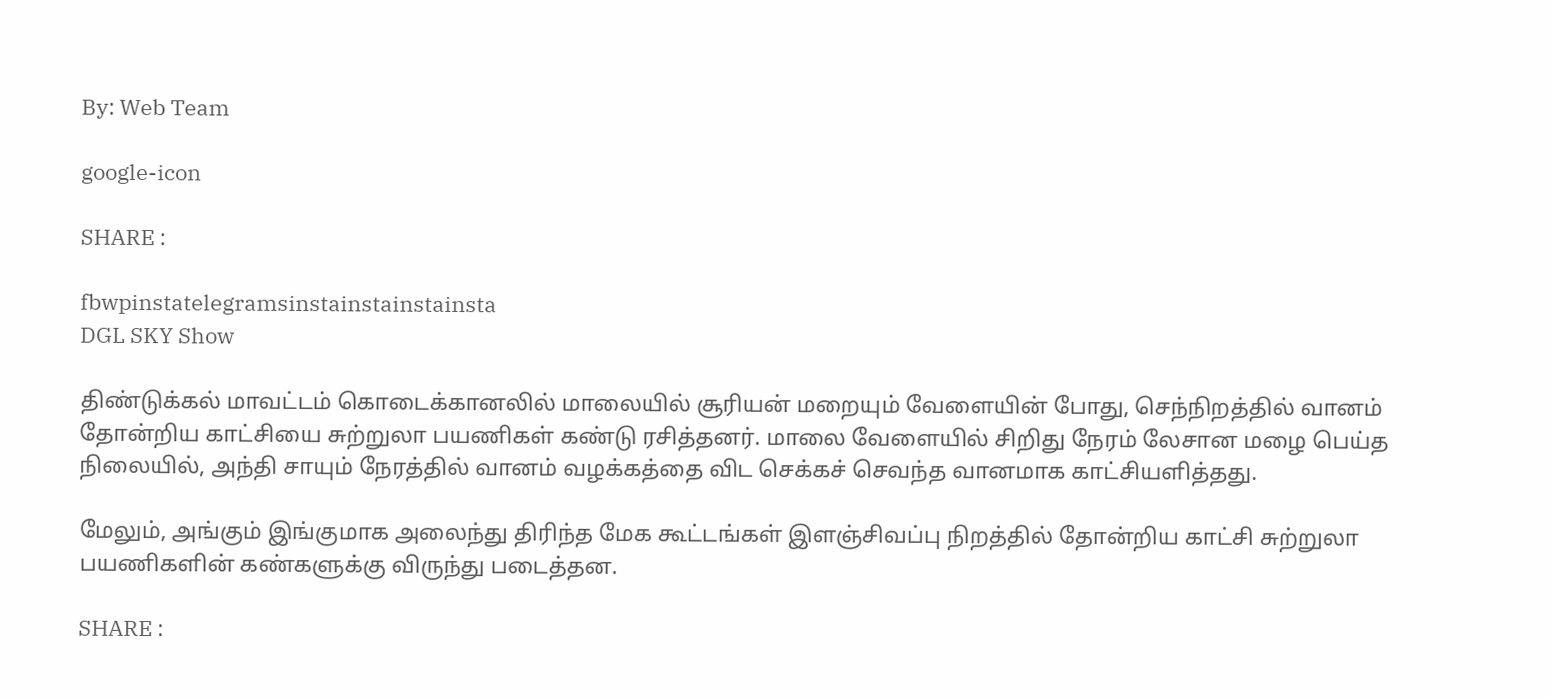By: Web Team

google-icon

SHARE :

fbwpinstatelegramsinstainstainstainsta
DGL SKY Show

திண்டுக்கல் மாவட்டம் கொடைக்கானலில் மாலையில் சூரியன் மறையும் வேளையின் போது, செந்நிறத்தில் வானம் தோன்றிய காட்சியை சுற்றுலா பயணிகள் கண்டு ரசித்தனர். மாலை வேளையில் சிறிது நேரம் லேசான மழை பெய்த நிலையில், அந்தி சாயும் நேரத்தில் வானம் வழக்கத்தை விட செக்கச் செவந்த வானமாக காட்சியளித்தது.

மேலும், அங்கும் இங்குமாக அலைந்து திரிந்த மேக கூட்டங்கள் இளஞ்சிவப்பு நிறத்தில் தோன்றிய காட்சி சுற்றுலா பயணிகளின் கண்களுக்கு விருந்து படைத்தன.

SHARE :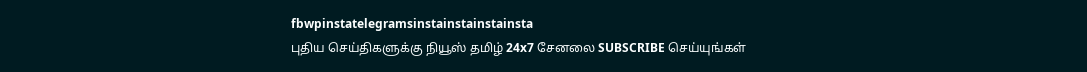fbwpinstatelegramsinstainstainstainsta
புதிய செய்திகளுக்கு நியூஸ் தமிழ் 24x7 சேனலை SUBSCRIBE செய்யுங்கள்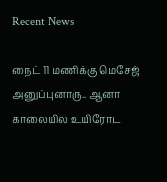Recent News

நைட் 11 மணிக்கு மெசேஜ் அனுப்புனாரு.. ஆனா காலையில உயிரோட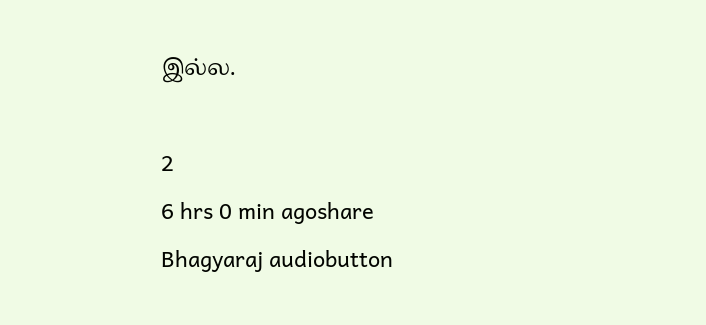இல்ல.

2
6 hrs 0 min agoshare
Bhagyaraj audiobutton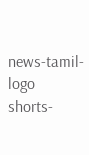news-tamil-logo
shorts-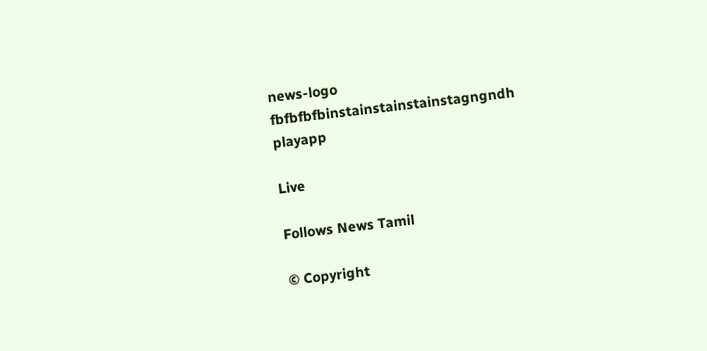news-logo
fbfbfbfbinstainstainstainstagngndh
playapp

Live

Follows News Tamil

© Copyright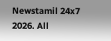Newstamil 24x7 2026. All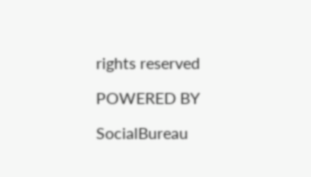rights reserved

POWERED BY

SocialBureau